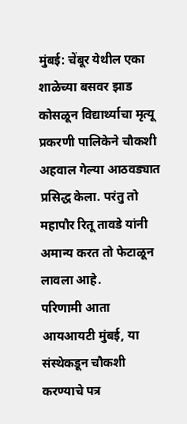मुंबई: चेंबूर येथील एका शाळेच्या बसवर झाड कोसळून विद्यार्थ्याचा मृत्यू प्रकरणी पालिकेने चौकशी अहवाल गेल्या आठवड्यात प्रसिद्ध केला. परंतु तो महापौर रितू तावडे यांनी अमान्य करत तो फेटाळून लावला आहे.
परिणामी आता आयआयटी मुंबई, या संस्थेकडून चौकशी करण्याचे पत्र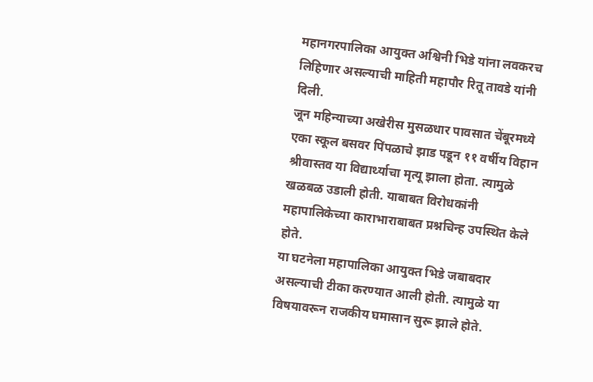महानगरपालिका आयुक्त अश्विनी भिडे यांना लवकरच लिहिणार असल्याची माहिती महापौर रितू तावडे यांनी दिली.
जून महिन्याच्या अखेरीस मुसळधार पावसात चेंबूरमध्ये एका स्कूल बसवर पिंपळाचे झाड पडून ११ वर्षीय विहान श्रीवास्तव या विद्यार्थ्याचा मृत्यू झाला होता. त्यामुळे खळबळ उडाली होती. याबाबत विरोधकांनी महापालिकेच्या काराभाराबाबत प्रश्नचिन्ह उपस्थित केले होते.
या घटनेला महापालिका आयुक्त भिडे जबाबदार असल्याची टीका करण्यात आली होती. त्यामुळे या विषयावरून राजकीय घमासान सुरू झाले होते.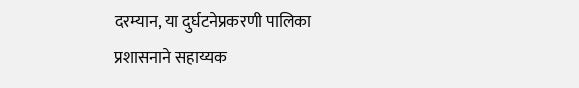दरम्यान, या दुर्घटनेप्रकरणी पालिका प्रशासनाने सहाय्यक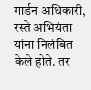गार्डन अधिकारी, रस्ते अभियंता यांना निलंबित केले होते. तर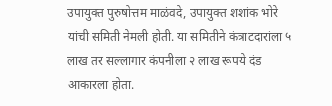उपायुक्त पुरुषोत्तम माळंवदे, उपायुक्त शशांक भोरे यांची समिती नेमली होती. या समितीने कंत्राटदारांला ५ लाख तर सल्लागार कंपनीला २ लाख रूपये दंड आकारला होता.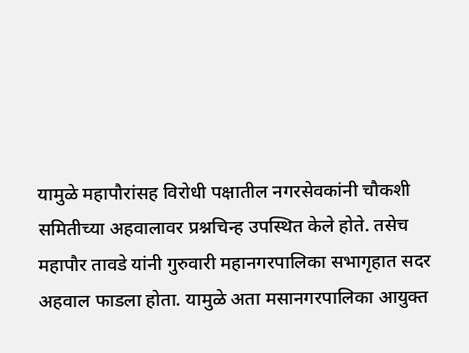यामुळे महापौरांसह विरोधी पक्षातील नगरसेवकांनी चौकशी समितीच्या अहवालावर प्रश्नचिन्ह उपस्थित केले होते. तसेच महापौर तावडे यांनी गुरुवारी महानगरपालिका सभागृहात सदर अहवाल फाडला होता. यामुळे अता मसानगरपालिका आयुक्त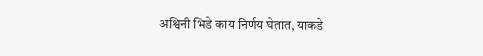अश्विनी भिडे काय निर्णय घेतात, याकडे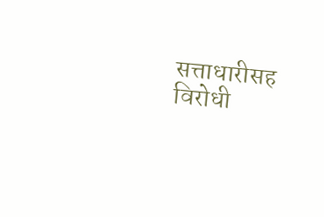सत्ताधारीसह विरोधी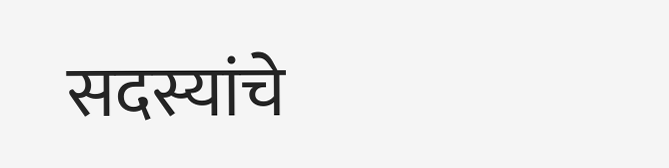सदस्यांचे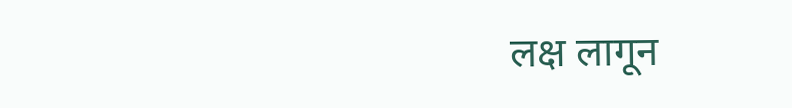लक्ष लागून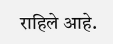राहिले आहे.